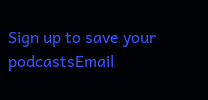Sign up to save your podcastsEmail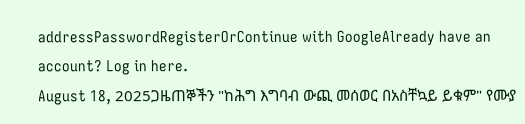addressPasswordRegisterOrContinue with GoogleAlready have an account? Log in here.
August 18, 2025ጋዜጠኞችን "ከሕግ እግባብ ውጪ መሰወር በአስቸኳይ ይቁም" የሙያ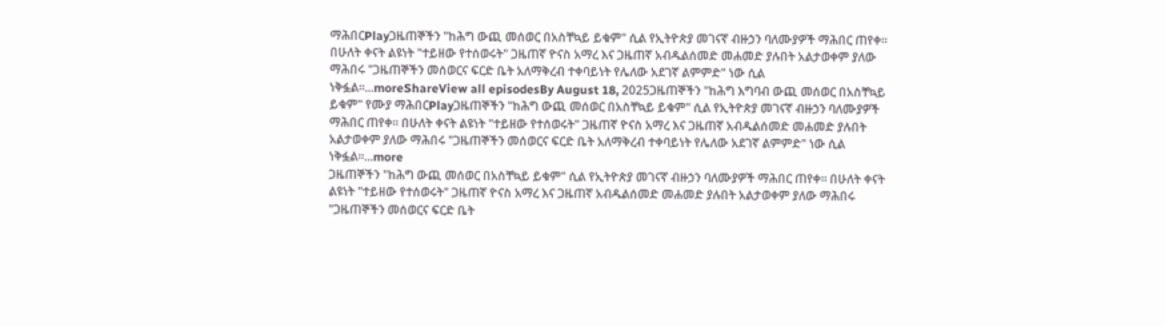ማሕበርPlayጋዜጠኞችን "ከሕግ ውጪ መሰወር በአስቸኳይ ይቁም" ሲል የኢትዮጵያ መገናኛ ብዙኃን ባለሙያዎች ማሕበር ጠየቀ። በሁለት ቀናት ልዩነት "ተይዘው የተሰወሩት" ጋዜጠኛ ዮናስ አማረ እና ጋዜጠኛ አብዱልሰመድ መሐመድ ያሉበት አልታወቀም ያለው ማሕበሩ "ጋዜጠኞችን መሰወርና ፍርድ ቤት አለማቅረብ ተቀባይነት የሌለው አደገኛ ልምምድ" ነው ሲል ነቅፏል።...moreShareView all episodesBy August 18, 2025ጋዜጠኞችን "ከሕግ እግባብ ውጪ መሰወር በአስቸኳይ ይቁም" የሙያ ማሕበርPlayጋዜጠኞችን "ከሕግ ውጪ መሰወር በአስቸኳይ ይቁም" ሲል የኢትዮጵያ መገናኛ ብዙኃን ባለሙያዎች ማሕበር ጠየቀ። በሁለት ቀናት ልዩነት "ተይዘው የተሰወሩት" ጋዜጠኛ ዮናስ አማረ እና ጋዜጠኛ አብዱልሰመድ መሐመድ ያሉበት አልታወቀም ያለው ማሕበሩ "ጋዜጠኞችን መሰወርና ፍርድ ቤት አለማቅረብ ተቀባይነት የሌለው አደገኛ ልምምድ" ነው ሲል ነቅፏል።...more
ጋዜጠኞችን "ከሕግ ውጪ መሰወር በአስቸኳይ ይቁም" ሲል የኢትዮጵያ መገናኛ ብዙኃን ባለሙያዎች ማሕበር ጠየቀ። በሁለት ቀናት ልዩነት "ተይዘው የተሰወሩት" ጋዜጠኛ ዮናስ አማረ እና ጋዜጠኛ አብዱልሰመድ መሐመድ ያሉበት አልታወቀም ያለው ማሕበሩ "ጋዜጠኞችን መሰወርና ፍርድ ቤት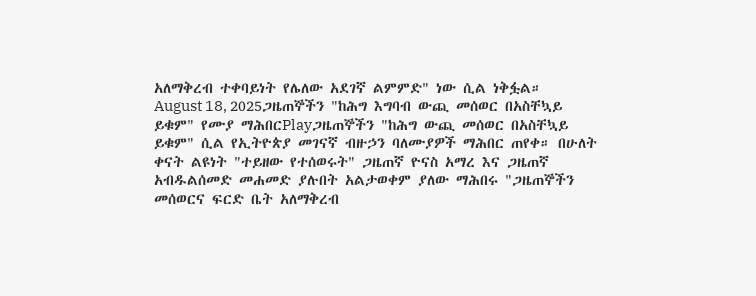አለማቅረብ ተቀባይነት የሌለው አደገኛ ልምምድ" ነው ሲል ነቅፏል።
August 18, 2025ጋዜጠኞችን "ከሕግ እግባብ ውጪ መሰወር በአስቸኳይ ይቁም" የሙያ ማሕበርPlayጋዜጠኞችን "ከሕግ ውጪ መሰወር በአስቸኳይ ይቁም" ሲል የኢትዮጵያ መገናኛ ብዙኃን ባለሙያዎች ማሕበር ጠየቀ። በሁለት ቀናት ልዩነት "ተይዘው የተሰወሩት" ጋዜጠኛ ዮናስ አማረ እና ጋዜጠኛ አብዱልሰመድ መሐመድ ያሉበት አልታወቀም ያለው ማሕበሩ "ጋዜጠኞችን መሰወርና ፍርድ ቤት አለማቅረብ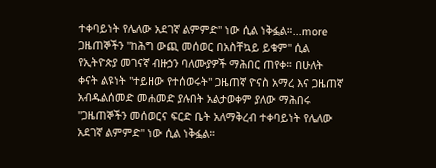ተቀባይነት የሌለው አደገኛ ልምምድ" ነው ሲል ነቅፏል።...more
ጋዜጠኞችን "ከሕግ ውጪ መሰወር በአስቸኳይ ይቁም" ሲል የኢትዮጵያ መገናኛ ብዙኃን ባለሙያዎች ማሕበር ጠየቀ። በሁለት ቀናት ልዩነት "ተይዘው የተሰወሩት" ጋዜጠኛ ዮናስ አማረ እና ጋዜጠኛ አብዱልሰመድ መሐመድ ያሉበት አልታወቀም ያለው ማሕበሩ "ጋዜጠኞችን መሰወርና ፍርድ ቤት አለማቅረብ ተቀባይነት የሌለው አደገኛ ልምምድ" ነው ሲል ነቅፏል።